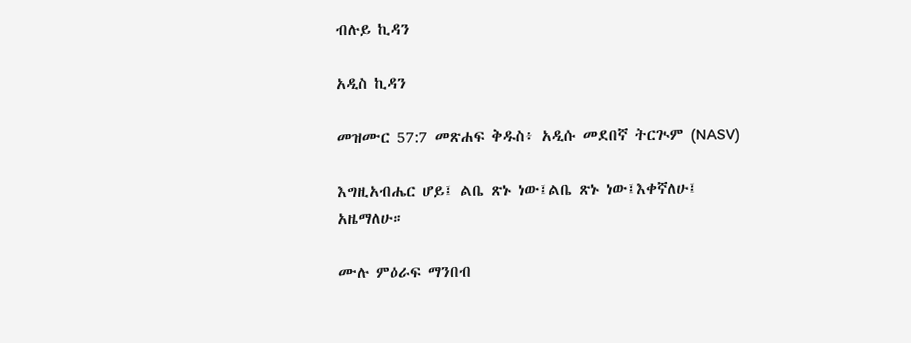ብሉይ ኪዳን

አዲስ ኪዳን

መዝሙር 57:7 መጽሐፍ ቅዱስ፥ አዲሱ መደበኛ ትርጒም (NASV)

እግዚአብሔር ሆይ፤ ልቤ ጽኑ ነው፤ልቤ ጽኑ ነው፤እቀኛለሁ፤ አዜማለሁ።

ሙሉ ምዕራፍ ማንበብ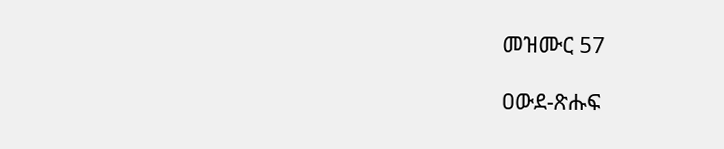መዝሙር 57

ዐውደ-ጽሑፍ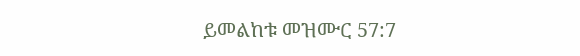ይመልከቱ መዝሙር 57:7